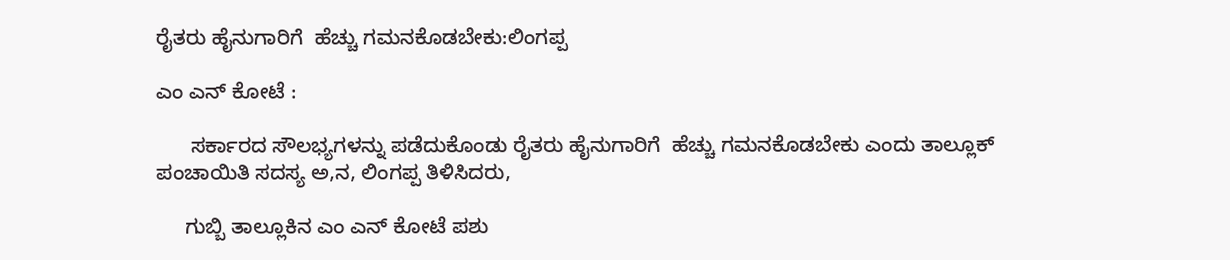ರೈತರು ಹೈನುಗಾರಿಗೆ  ಹೆಚ್ಚು ಗಮನಕೊಡಬೇಕು:ಲಿಂಗಪ್ಪ

ಎಂ ಎನ್ ಕೋಟೆ :

      ಸರ್ಕಾರದ ಸೌಲಭ್ಯಗಳನ್ನು ಪಡೆದುಕೊಂಡು ರೈತರು ಹೈನುಗಾರಿಗೆ  ಹೆಚ್ಚು ಗಮನಕೊಡಬೇಕು ಎಂದು ತಾಲ್ಲೂಕ್ ಪಂಚಾಯಿತಿ ಸದಸ್ಯ ಅ,ನ, ಲಿಂಗಪ್ಪ ತಿಳಿಸಿದರು,

     ಗುಬ್ಬಿ ತಾಲ್ಲೂಕಿನ ಎಂ ಎನ್ ಕೋಟೆ ಪಶು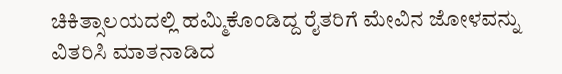ಚಿಕಿತ್ಸಾಲಯದಲ್ಲಿ ಹಮ್ಮಿಕೊಂಡಿದ್ದ ರೈತರಿಗೆ ಮೇವಿನ ಜೋಳವನ್ನು ವಿತರಿಸಿ ಮಾತನಾಡಿದ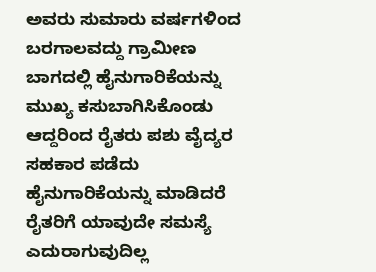ಅವರು ಸುಮಾರು ವರ್ಷಗಳಿಂದ ಬರಗಾಲವದ್ದು ಗ್ರಾಮೀಣ ಬಾಗದಲ್ಲಿ ಹೈನುಗಾರಿಕೆಯನ್ನು ಮುಖ್ಯ ಕಸುಬಾಗಿಸಿಕೊಂಡು ಆದ್ದರಿಂದ ರೈತರು ಪಶು ವೈದ್ಯರ ಸಹಕಾರ ಪಡೆದು ಹೈನುಗಾರಿಕೆಯನ್ನು ಮಾಡಿದರೆ ರೈತರಿಗೆ ಯಾವುದೇ ಸಮಸ್ಯೆ ಎದುರಾಗುವುದಿಲ್ಲ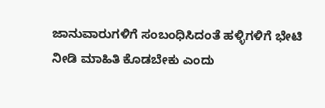ಜಾನುವಾರುಗಳಿಗೆ ಸಂಬಂಧಿಸಿದಂತೆ ಹಳ್ಳಿಗಳಿಗೆ ಭೇಟಿ ನೀಡಿ ಮಾಹಿತಿ ಕೊಡಬೇಕು ಎಂದು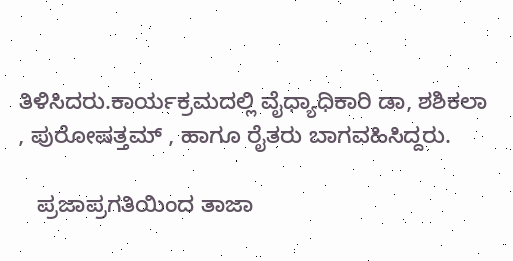ತಿಳಿಸಿದರು.ಕಾರ್ಯಕ್ರಮದಲ್ಲಿ ವೈಧ್ಯಾಧಿಕಾರಿ ಡಾ, ಶಶಿಕಲಾ , ಪುರೋಷತ್ತಮ್ , ಹಾಗೂ ರೈತರು ಬಾಗವಹಿಸಿದ್ದರು.

   ಪ್ರಜಾಪ್ರಗತಿಯಿಂದ ತಾಜಾ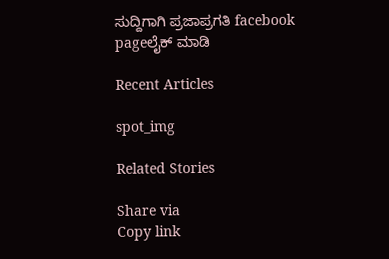ಸುದ್ದಿಗಾಗಿ ಪ್ರಜಾಪ್ರಗತಿ facebook pageಲೈಕ್ ಮಾಡಿ

Recent Articles

spot_img

Related Stories

Share via
Copy link